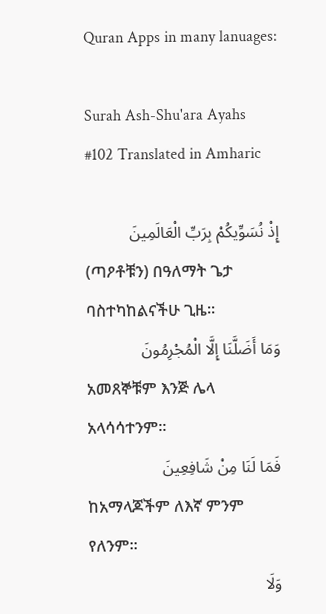Quran Apps in many lanuages:

Surah Ash-Shu'ara Ayahs #102 Translated in Amharic

إِذْ نُسَوِّيكُمْ بِرَبِّ الْعَالَمِينَ
(ጣዖቶቹን) በዓለማት ጌታ ባስተካከልናችሁ ጊዜ፡፡
وَمَا أَضَلَّنَا إِلَّا الْمُجْرِمُونَ
አመጸኞቹም እንጅ ሌላ አላሳሳተንም፡፡
فَمَا لَنَا مِنْ شَافِعِينَ
ከአማላጆችም ለእኛ ምንም የለንም፡፡
وَلَا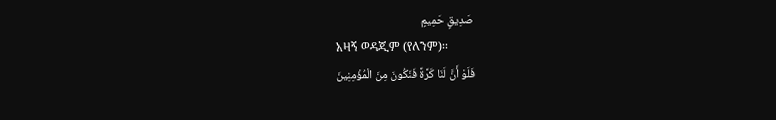صَدِيقٍ حَمِيمٍ
አዛኝ ወዳጂም (የለንም)፡፡
فَلَوْ أَنَّ لَنَا كَرَّةً فَنَكُونَ مِنَ الْمُؤْمِنِينَ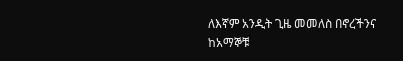ለእኛም አንዲት ጊዜ መመለስ በኖረችንና ከአማኞቹ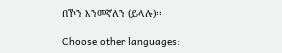በኾን እንመኛለን (ይላሉ)፡፡

Choose other languages: